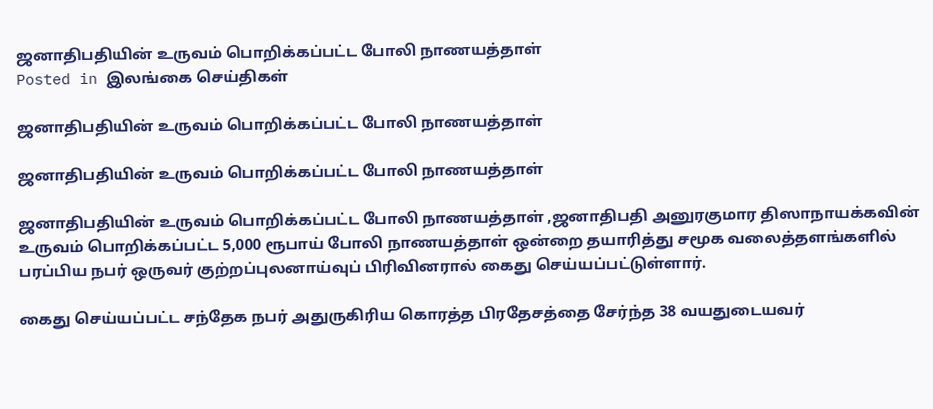ஜனாதிபதியின் உருவம் பொறிக்கப்பட்ட போலி நாணயத்தாள்
Posted in இலங்கை செய்திகள்

ஜனாதிபதியின் உருவம் பொறிக்கப்பட்ட போலி நாணயத்தாள்

ஜனாதிபதியின் உருவம் பொறிக்கப்பட்ட போலி நாணயத்தாள்

ஜனாதிபதியின் உருவம் பொறிக்கப்பட்ட போலி நாணயத்தாள் ,ஜனாதிபதி அனுரகுமார திஸாநாயக்கவின் உருவம் பொறிக்கப்பட்ட 5,000 ரூபாய் போலி நாணயத்தாள் ஒன்றை தயாரித்து சமூக வலைத்தளங்களில் பரப்பிய நபர் ஒருவர் குற்றப்புலனாய்வுப் பிரிவினரால் கைது செய்யப்பட்டுள்ளார்.

கைது செய்யப்பட்ட சந்தேக நபர் அதுருகிரிய கொரத்த பிரதேசத்தை சேர்ந்த 38 வயதுடையவர்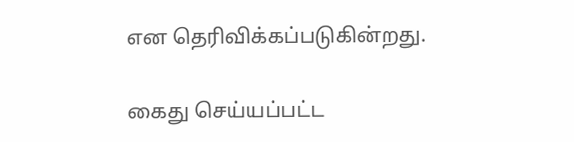என தெரிவிக்கப்படுகின்றது.

கைது செய்யப்பட்ட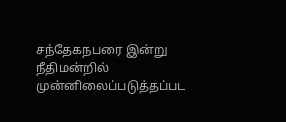சந்தேகநபரை இன்று நீதிமன்றில் முன்னிலைப்படுத்தப்பட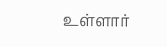உள்ளார்